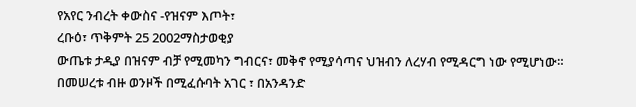የአየር ንብረት ቀውስና -የዝናም እጦት፣
ረቡዕ፣ ጥቅምት 25 2002ማስታወቂያ
ውጤቱ ታዲያ በዝናም ብቻ የሚመካን ግብርና፣ መቅኖ የሚያሳጣና ህዝብን ለረሃብ የሚዳርግ ነው የሚሆነው። በመሠረቱ ብዙ ወንዞች በሚፈሱባት አገር ፣ በአንዳንድ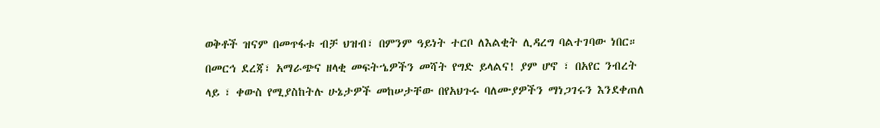ወቅቶች ዝናም በመጥፋቱ ብቻ ህዝብ፣ በምንም ዓይነት ተርቦ ለእልቂት ሊዳረግ ባልተገባው ነበር። በመርኅ ደረጃ፣ አማራጭና ዘላቂ መፍትኄዎችን መሻት የግድ ይላልና! ያም ሆኖ ፣ በአየር ንብረት ላይ ፣ ቀውስ የሚያስከትሉ ሁኔታዎች መከሠታቸው በየአህጉሩ ባለሙያዎችን ማነጋገሩን እንደቀጠለ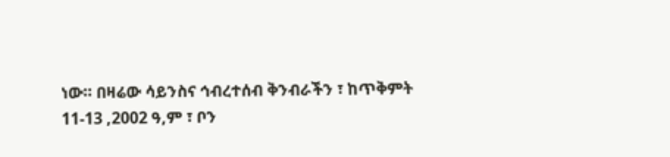ነው። በዛሬው ሳይንስና ኅብረተሰብ ቅንብራችን ፣ ከጥቅምት 11-13 ,2002 ዓ,ም ፣ ቦን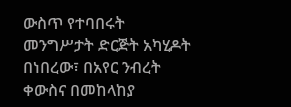ውስጥ የተባበሩት መንግሥታት ድርጅት አካሂዶት በነበረው፣ በአየር ንብረት ቀውስና በመከላከያ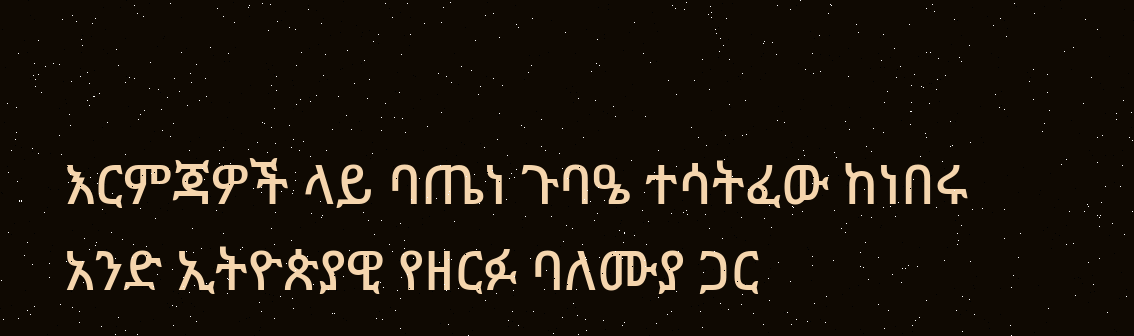እርምጃዎች ላይ ባጤነ ጉባዔ ተሳትፈው ከነበሩ አንድ ኢትዮጵያዊ የዘርፉ ባለሙያ ጋር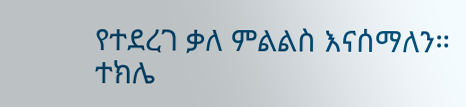የተደረገ ቃለ ምልልስ እናሰማለን።
ተክሌ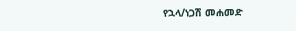የኋላ/ነጋሽ መሐመድ